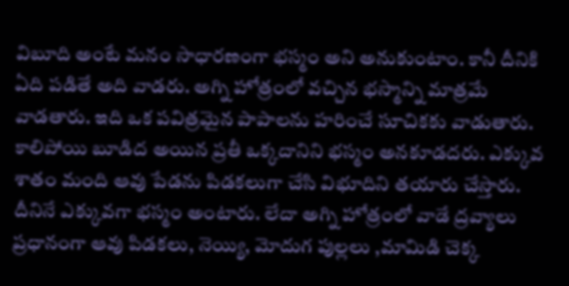విబూది అంటే మనం సాధారణంగా భస్మం అని అనుకుంటాం. కానీ దీనికి ఏది పడితే అది వాడరు. అగ్ని హోత్రంలో వచ్చిన భస్మాన్ని మాత్రమే వాడతారు. ఇది ఒక పవిత్రమైన పాపాలను హరించే సూచికకు వాడుతారు. కాలిపోయి బూడిద అయిన ప్రతీ ఒక్కదానిని భస్మం అనకూడదరు. ఎక్కువ శాతం మంది ఆవు పేడను పిడకలుగా చేసి విభూదిని తయారు చేస్తారు.
దీనినే ఎక్కువగా భస్మం అంటారు. లేదా అగ్ని హోత్రంలో వాడే ద్రవ్యాలు ప్రధానంగా ఆవు పిడకలు, నెయ్యి, మోదుగ పుల్లలు ,మామిడి చెక్క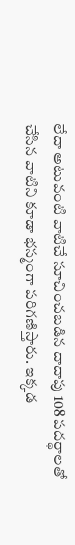లేదా అటువంటి వాటిచే సూచించబడిన దాదాపు 108 పదర్థాలతో చేసిన వాటిని కూడా భస్మంగా పరిగణిస్తారు. ఇక్కడ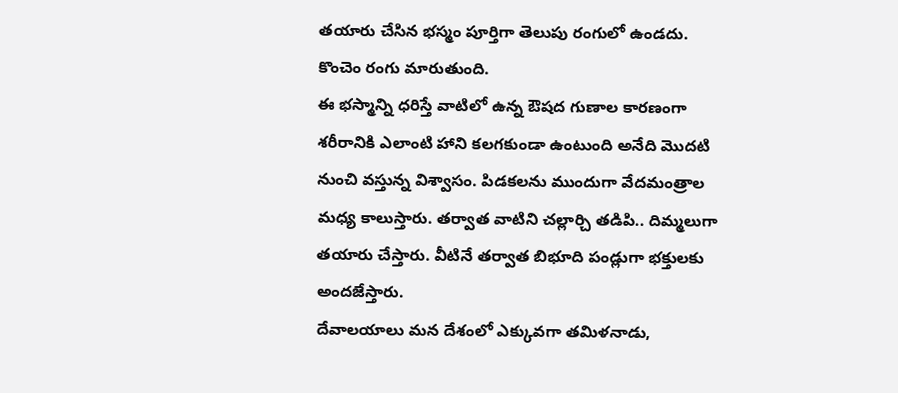తయారు చేసిన భస్మం పూర్తిగా తెలుపు రంగులో ఉండదు. కొంచెం రంగు మారుతుంది.
ఈ భస్మాన్ని ధరిస్తే వాటిలో ఉన్న ఔషద గుణాల కారణంగా శరీరానికి ఎలాంటి హాని కలగకుండా ఉంటుంది అనేది మొదటి నుంచి వస్తున్న విశ్వాసం. పిడకలను ముందుగా వేదమంత్రాల మధ్య కాలుస్తారు. తర్వాత వాటిని చల్లార్చి తడిపి.. దిమ్మలుగా తయారు చేస్తారు. వీటినే తర్వాత బిభూది పండ్లుగా భక్తులకు అందజేస్తారు.
దేవాలయాలు మన దేశంలో ఎక్కువగా తమిళనాడు,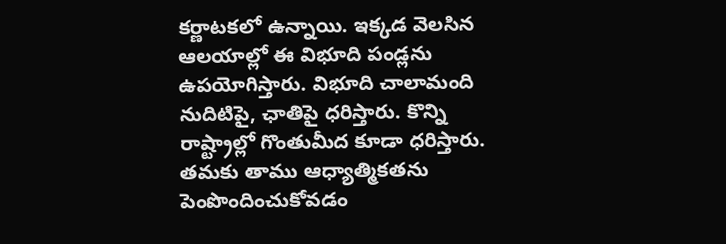కర్ణాటకలో ఉన్నాయి. ఇక్కడ వెలసిన ఆలయాల్లో ఈ విభూది పండ్లను ఉపయోగిస్తారు. విభూది చాలామంది నుదిటిపై, ఛాతిపై ధరిస్తారు. కొన్ని రాష్ట్రాల్లో గొంతుమీద కూడా ధరిస్తారు. తమకు తాము ఆధ్యాత్మికతను పెంపొందించుకోవడం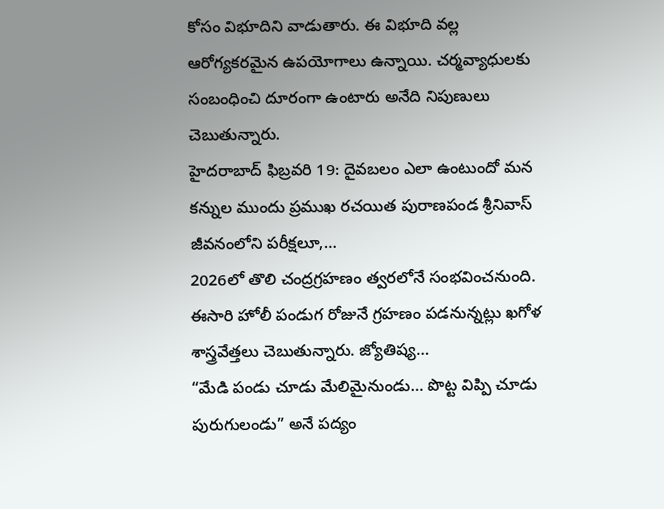కోసం విభూదిని వాడుతారు. ఈ విభూది వల్ల ఆరోగ్యకరమైన ఉపయోగాలు ఉన్నాయి. చర్మవ్యాధులకు సంబంధించి దూరంగా ఉంటారు అనేది నిపుణులు చెబుతున్నారు.
హైదరాబాద్ ఫిబ్రవరి 19: దైవబలం ఎలా ఉంటుందో మన కన్నుల ముందు ప్రముఖ రచయిత పురాణపండ శ్రీనివాస్ జీవనంలోని పరీక్షలూ,…
2026లో తొలి చంద్రగ్రహణం త్వరలోనే సంభవించనుంది. ఈసారి హోలీ పండుగ రోజునే గ్రహణం పడనున్నట్లు ఖగోళ శాస్త్రవేత్తలు చెబుతున్నారు. జ్యోతిష్య…
“మేడి పండు చూడు మేలిమైనుండు… పొట్ట విప్పి చూడు పురుగులండు” అనే పద్యం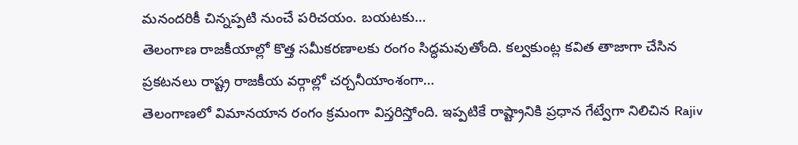మనందరికీ చిన్నప్పటి నుంచే పరిచయం. బయటకు…
తెలంగాణ రాజకీయాల్లో కొత్త సమీకరణాలకు రంగం సిద్ధమవుతోంది. కల్వకుంట్ల కవిత తాజాగా చేసిన ప్రకటనలు రాష్ట్ర రాజకీయ వర్గాల్లో చర్చనీయాంశంగా…
తెలంగాణలో విమానయాన రంగం క్రమంగా విస్తరిస్తోంది. ఇప్పటికే రాష్ట్రానికి ప్రధాన గేట్వేగా నిలిచిన Rajiv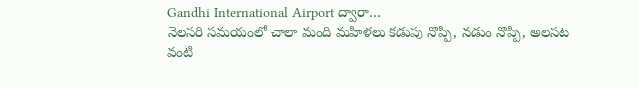Gandhi International Airport ద్వారా…
నెలసరి సమయంలో చాలా మంది మహిళలు కడుపు నొప్పి, నడుం నొప్పి, అలసట వంటి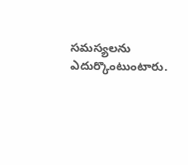సమస్యలను ఎదుర్కొంటుంటారు.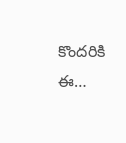కొందరికి ఈ…